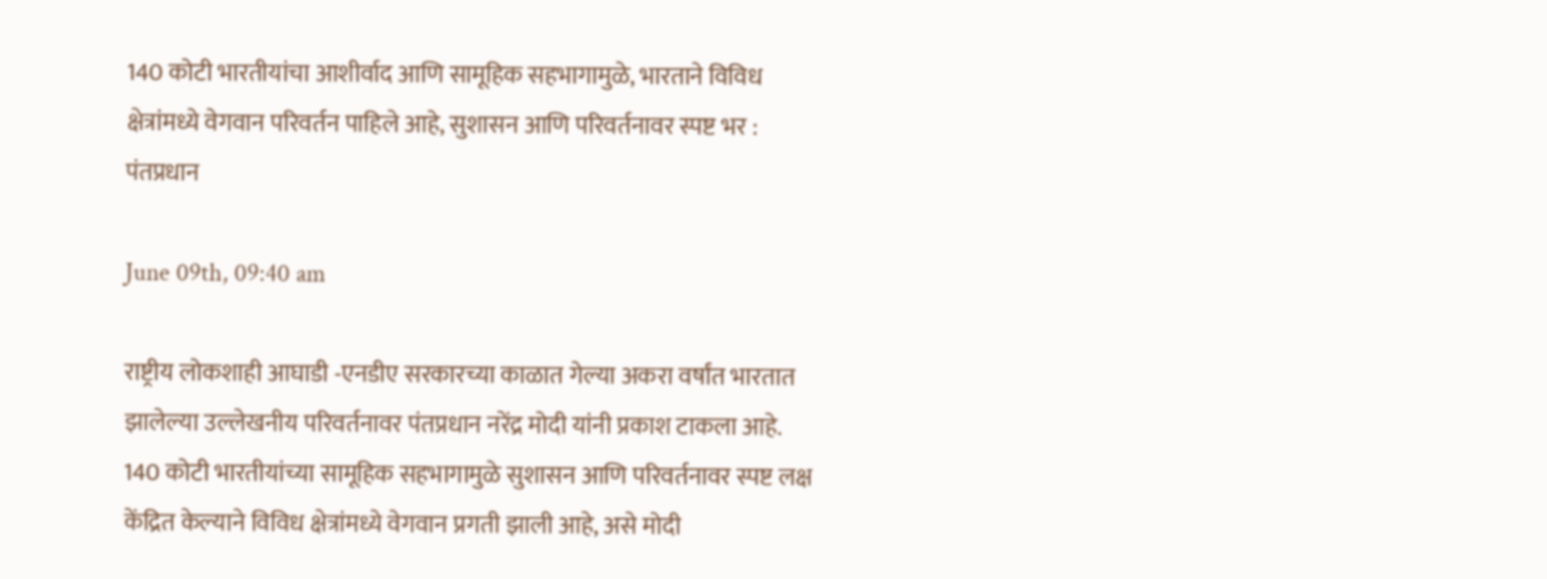140 कोटी भारतीयांचा आशीर्वाद आणि सामूहिक सहभागामुळे, भारताने विविध क्षेत्रांमध्ये वेगवान परिवर्तन पाहिले आहे, सुशासन आणि परिवर्तनावर स्पष्ट भर : पंतप्रधान

June 09th, 09:40 am

राष्ट्रीय लोकशाही आघाडी -एनडीए सरकारच्या काळात गेल्या अकरा वर्षांत भारतात झालेल्या उल्लेखनीय परिवर्तनावर पंतप्रधान नरेंद्र मोदी यांनी प्रकाश टाकला आहे. 140 कोटी भारतीयांच्या सामूहिक सहभागामुळे सुशासन आणि परिवर्तनावर स्पष्ट लक्ष केंद्रित केल्याने विविध क्षेत्रांमध्ये वेगवान प्रगती झाली आहे, असे मोदी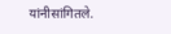यांनीसांगितले.